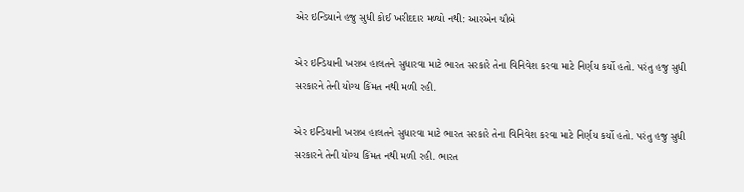એર ઇન્ડિયાને હજુ સુધી કોઈ ખરીદદાર મળ્યો નથી: આરએન ચૌબે

એર ઇન્ડિયાની ખરાબ હાલતને સુધારવા માટે ભારત સરકારે તેના વિનિવેશ કરવા માટે નિર્ણય કર્યો હતો. પરંતુ હજુ સુધી સરકારને તેની યોગ્ય કિંમત નથી મળી રહી.

એર ઇન્ડિયાની ખરાબ હાલતને સુધારવા માટે ભારત સરકારે તેના વિનિવેશ કરવા માટે નિર્ણય કર્યો હતો. પરંતુ હજુ સુધી સરકારને તેની યોગ્ય કિંમત નથી મળી રહી. ભારત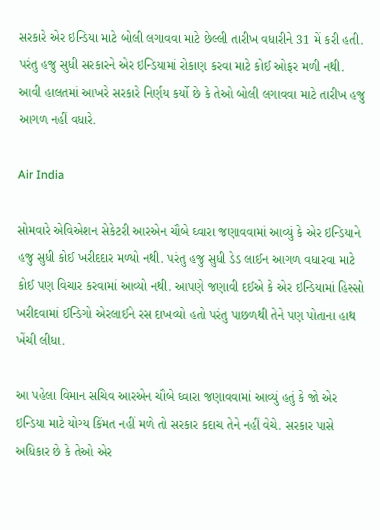સરકારે એર ઇન્ડિયા માટે બોલી લગાવવા માટે છેલ્લી તારીખ વધારીને 31 મેં કરી હતી. પરંતુ હજુ સુધી સરકારને એર ઇન્ડિયામાં રોકાણ કરવા માટે કોઈ ઓફર મળી નથી. આવી હાલતમાં આખરે સરકારે નિર્ણય કર્યો છે કે તેઓ બોલી લગાવવા માટે તારીખ હજુ આગળ નહીં વધારે.

Air India

સોમવારે એવિએશન સેકેટરી આરએન ચૌબે ઘ્વારા જણાવવામાં આવ્યું કે એર ઇન્ડિયાને હજુ સુધી કોઈ ખરીદદાર મળ્યો નથી. પરંતુ હજુ સુધી ડેડ લાઈન આગળ વધારવા માટે કોઈ પણ વિચાર કરવામાં આવ્યો નથી. આપણે જણાવી દઈએ કે એર ઇન્ડિયામાં હિસ્સો ખરીદવામાં ઈન્ડિગો એરલાઈને રસ દાખવ્યો હતો પરંતુ પાછળથી તેને પણ પોતાના હાથ ખેંચી લીધા.

આ પહેલા વિમાન સચિવ આરએન ચૌબે ઘ્વારા જણાવવામાં આવ્યું હતું કે જો એર ઇન્ડિયા માટે યોગ્ય કિંમત નહીં મળે તો સરકાર કદાચ તેને નહીં વેચે. સરકાર પાસે અધિકાર છે કે તેઓ એર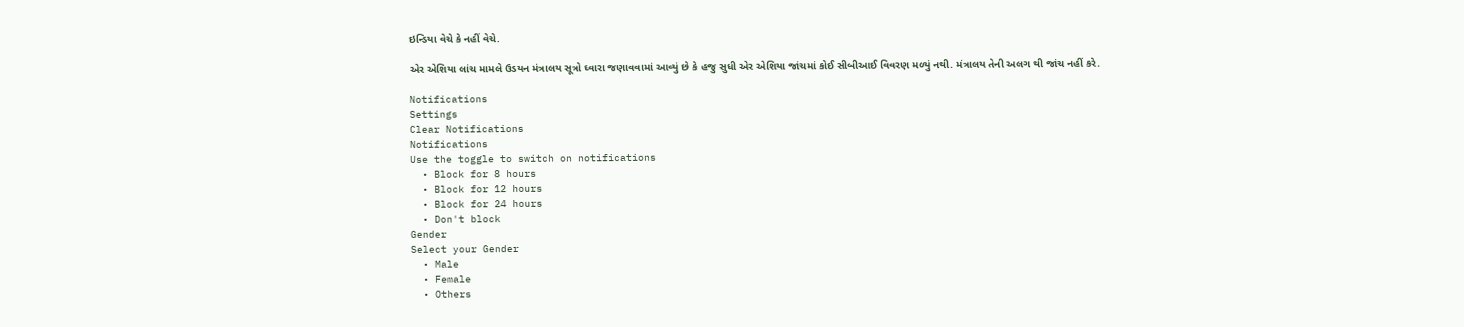ઇન્ડિયા વેચે કે નહીં વેચે.

એર એશિયા લાંચ મામલે ઉડયન મંત્રાલય સૂત્રો ઘ્વારા જણાવવામાં આવ્યું છે કે હજુ સુધી એર એશિયા જાંચમાં કોઈ સીબીઆઈ વિવરણ મળ્યું નથી. મંત્રાલય તેની અલગ થી જાંચ નહીં કરે.

Notifications
Settings
Clear Notifications
Notifications
Use the toggle to switch on notifications
  • Block for 8 hours
  • Block for 12 hours
  • Block for 24 hours
  • Don't block
Gender
Select your Gender
  • Male
  • Female
  • Others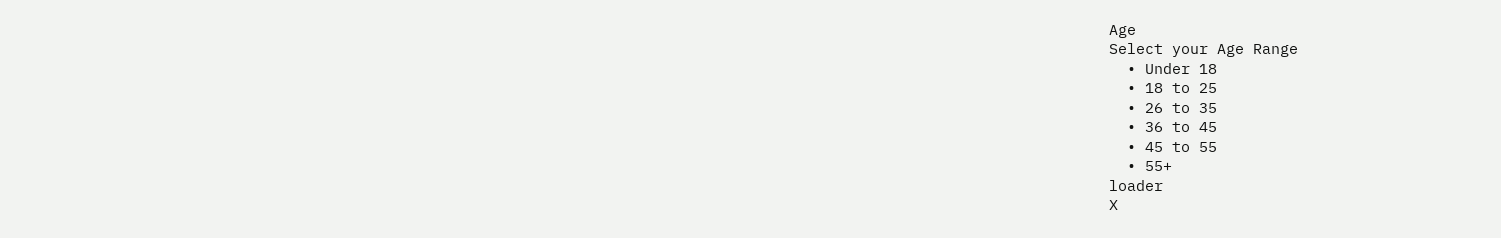Age
Select your Age Range
  • Under 18
  • 18 to 25
  • 26 to 35
  • 36 to 45
  • 45 to 55
  • 55+
loader
X